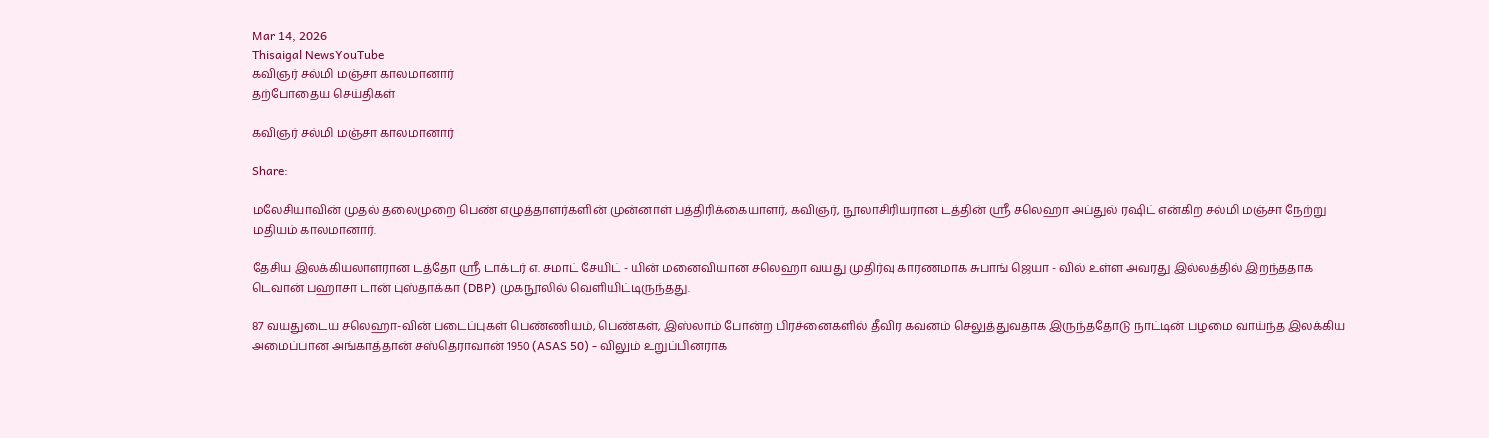Mar 14, 2026
Thisaigal NewsYouTube
கவிஞர் சல்மி மஞ்சா காலமானார்
தற்போதைய செய்திகள்

கவிஞர் சல்மி மஞ்சா காலமானார்

Share:

மலேசியாவின் முதல் தலைமுறை பெண் எழுத்தாளர்களின் முன்னாள் பத்திரிக்கையாளர், கவிஞர், நூலாசிரியரான டத்தின் ஶ்ரீ சலெஹா அப்துல் ரஷிட் என்கிற சல்மி மஞ்சா நேற்று மதியம் காலமானார்.

தேசிய இலக்கியலாளரான டத்தோ ஶ்ரீ டாக்டர் எ. சமாட் சேயிட் - யின் மனைவியான சலெஹா வயது முதிர்வு காரணமாக சுபாங் ஜெயா - வில் உள்ள அவரது இல்லத்தில் இறந்ததாக டெவான் பஹாசா டான் புஸ்தாக்கா (DBP) முகநூலில் வெளியிட்டிருந்தது.

87 வயதுடைய சலெஹா-வின் படைப்புகள் பெண்ணியம், பெண்கள், இஸ்லாம் போன்ற பிரச்னைகளில் தீவிர கவனம் செலுத்துவதாக இருந்ததோடு நாட்டின் பழமை வாய்ந்த இலக்கிய அமைப்பான அங்காத்தான் சஸ்தெராவான் 1950 (ASAS 50) - விலும் உறுப்பினராக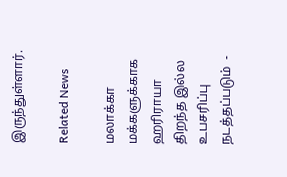இருந்துள்ளார்.

Related News

மலாக்கா மக்களுக்காக ஹரிராயா திறந்த இல்ல உபசரிப்பு நடத்தப்படும்  -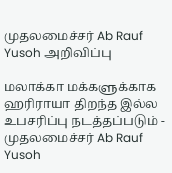முதலமைச்சர் Ab Rauf Yusoh அறிவிப்பு

மலாக்கா மக்களுக்காக ஹரிராயா திறந்த இல்ல உபசரிப்பு நடத்தப்படும் - முதலமைச்சர் Ab Rauf Yusoh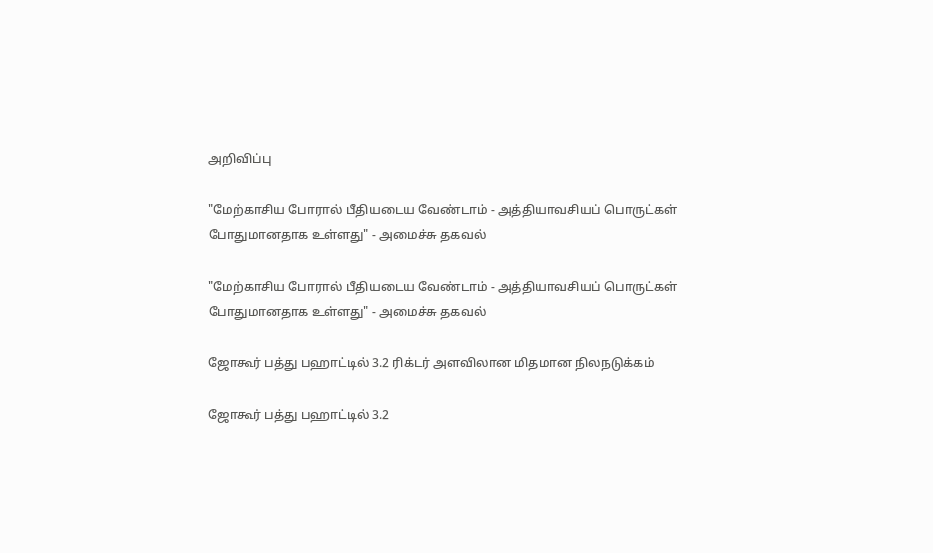அறிவிப்பு

"மேற்காசிய போரால் பீதியடைய வேண்டாம் - அத்தியாவசியப் பொருட்கள் போதுமானதாக உள்ளது" - அமைச்சு தகவல்

"மேற்காசிய போரால் பீதியடைய வேண்டாம் - அத்தியாவசியப் பொருட்கள் போதுமானதாக உள்ளது" - அமைச்சு தகவல்

ஜோகூர் பத்து பஹாட்டில் 3.2 ரிக்டர் அளவிலான மிதமான நிலநடுக்கம்

ஜோகூர் பத்து பஹாட்டில் 3.2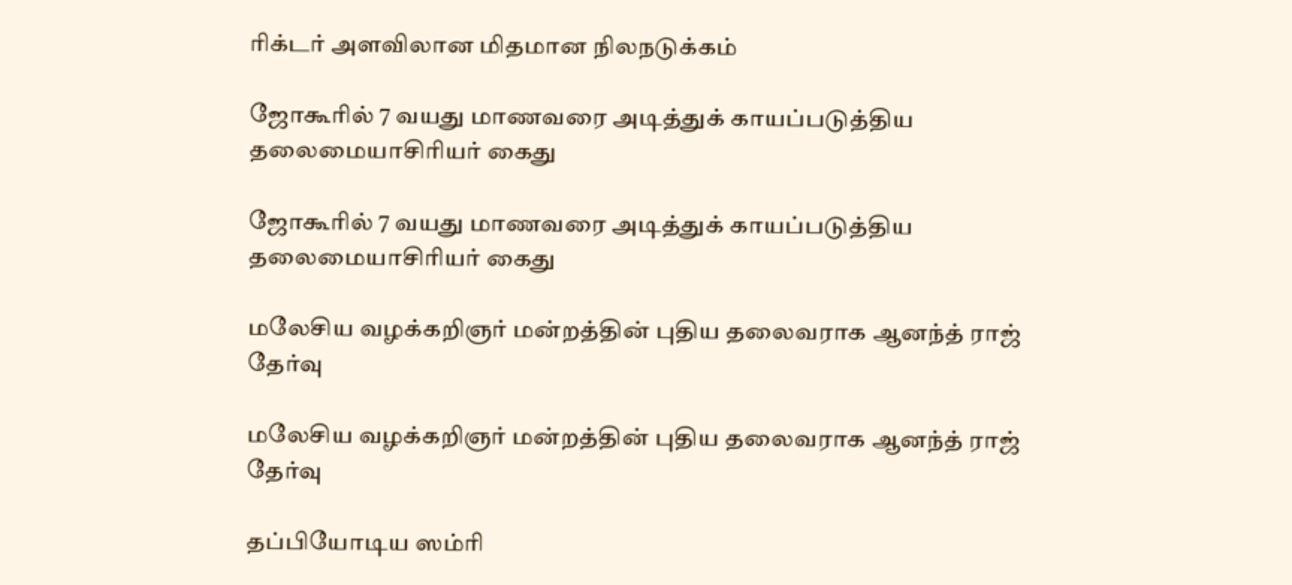ரிக்டர் அளவிலான மிதமான நிலநடுக்கம்

ஜோகூரில் 7 வயது மாணவரை அடித்துக் காயப்படுத்திய தலைமையாசிரியர் கைது

ஜோகூரில் 7 வயது மாணவரை அடித்துக் காயப்படுத்திய தலைமையாசிரியர் கைது

மலேசிய வழக்கறிஞர் மன்றத்தின் புதிய தலைவராக ஆனந்த் ராஜ் தேர்வு

மலேசிய வழக்கறிஞர் மன்றத்தின் புதிய தலைவராக ஆனந்த் ராஜ் தேர்வு

தப்பியோடிய ஸம்ரி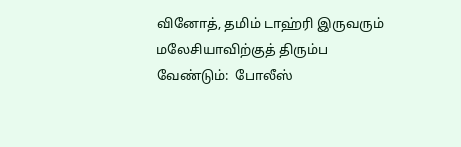வினோத், தமிம் டாஹ்ரி இருவரும் மலேசியாவிற்குத் திரும்ப வேண்டும்:  போலீஸ்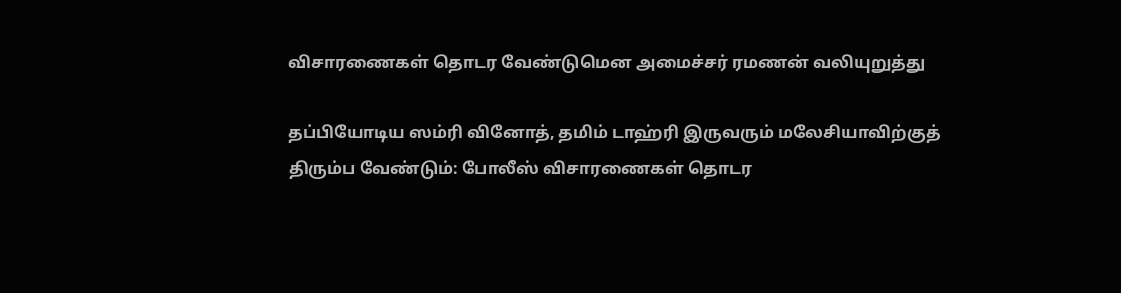விசாரணைகள் தொடர வேண்டுமென அமைச்சர் ரமணன் வலியுறுத்து

தப்பியோடிய ஸம்ரி வினோத், தமிம் டாஹ்ரி இருவரும் மலேசியாவிற்குத் திரும்ப வேண்டும்: போலீஸ் விசாரணைகள் தொடர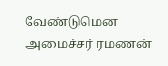வேண்டுமென அமைச்சர் ரமணன்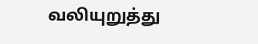வலியுறுத்து